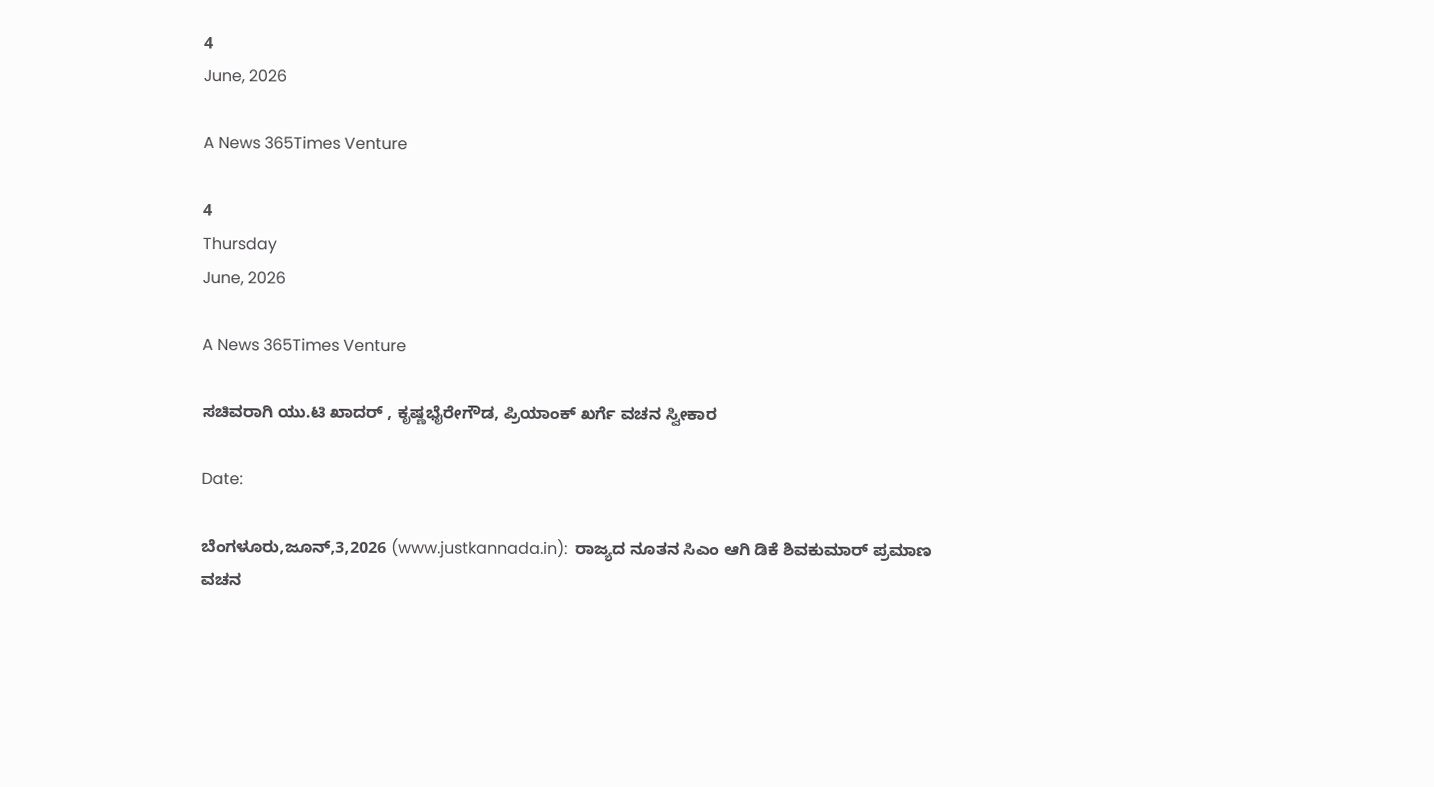4
June, 2026

A News 365Times Venture

4
Thursday
June, 2026

A News 365Times Venture

ಸಚಿವರಾಗಿ ಯು.ಟಿ ಖಾದರ್ , ಕೃಷ್ಣಭೈರೇಗೌಡ, ಪ್ರಿಯಾಂಕ್ ಖರ್ಗೆ ವಚನ ಸ್ವೀಕಾರ

Date:

ಬೆಂಗಳೂರು,ಜೂನ್,3,2026 (www.justkannada.in):  ರಾಜ್ಯದ ನೂತನ ಸಿಎಂ ಆಗಿ ಡಿಕೆ ಶಿವಕುಮಾರ್ ಪ್ರಮಾಣ ವಚನ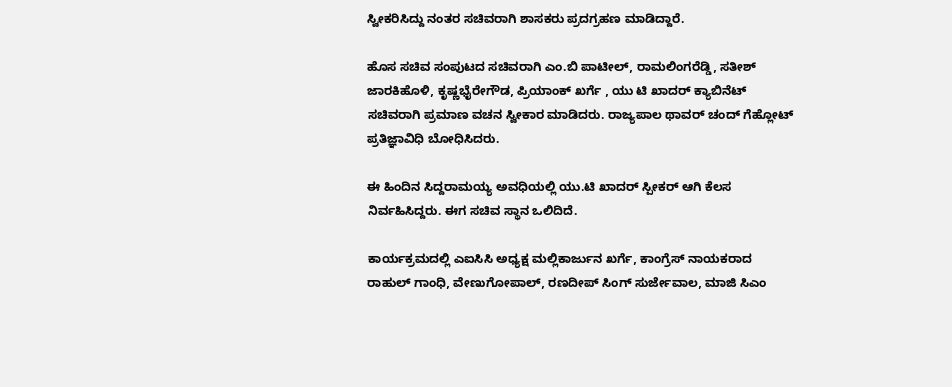ಸ್ವೀಕರಿಸಿದ್ದು ನಂತರ ಸಚಿವರಾಗಿ ಶಾಸಕರು ಪ್ರದಗ್ರಹಣ ಮಾಡಿದ್ದಾರೆ.

ಹೊಸ ಸಚಿವ ಸಂಪುಟದ ಸಚಿವರಾಗಿ ಎಂ.ಬಿ ಪಾಟೀಲ್, ರಾಮಲಿಂಗರೆಡ್ಡಿ, ಸತೀಶ್ ಜಾರಕಿಹೊಳಿ, ಕೃಷ್ಣಭೈರೇಗೌಡ, ಪ್ರಿಯಾಂಕ್ ಖರ್ಗೆ , ಯು ಟಿ ಖಾದರ್ ಕ್ಯಾಬಿನೆಟ್ ಸಚಿವರಾಗಿ ಪ್ರಮಾಣ ವಚನ ಸ್ವೀಕಾರ ಮಾಡಿದರು. ರಾಜ್ಯಪಾಲ ಥಾವರ್ ಚಂದ್ ಗೆಹ್ಲೋಟ್ ಪ್ರತಿಜ್ಞಾವಿಧಿ ಬೋಧಿಸಿದರು.

ಈ ಹಿಂದಿನ ಸಿದ್ದರಾಮಯ್ಯ ಅವಧಿಯಲ್ಲಿ ಯು.ಟಿ ಖಾದರ್ ಸ್ಪೀಕರ್ ಆಗಿ ಕೆಲಸ ನಿರ್ವಹಿಸಿದ್ದರು. ಈಗ ಸಚಿವ ಸ್ಥಾನ ಒಲಿದಿದೆ.

ಕಾರ್ಯಕ್ರಮದಲ್ಲಿ ಎಐಸಿಸಿ ಅಧ್ಯಕ್ಷ ಮಲ್ಲಿಕಾರ್ಜುನ ಖರ್ಗೆ, ಕಾಂಗ್ರೆಸ್ ನಾಯಕರಾದ ರಾಹುಲ್ ಗಾಂಧಿ, ವೇಣುಗೋಪಾಲ್, ರಣದೀಪ್ ಸಿಂಗ್ ಸುರ್ಜೇವಾಲ, ಮಾಜಿ ಸಿಎಂ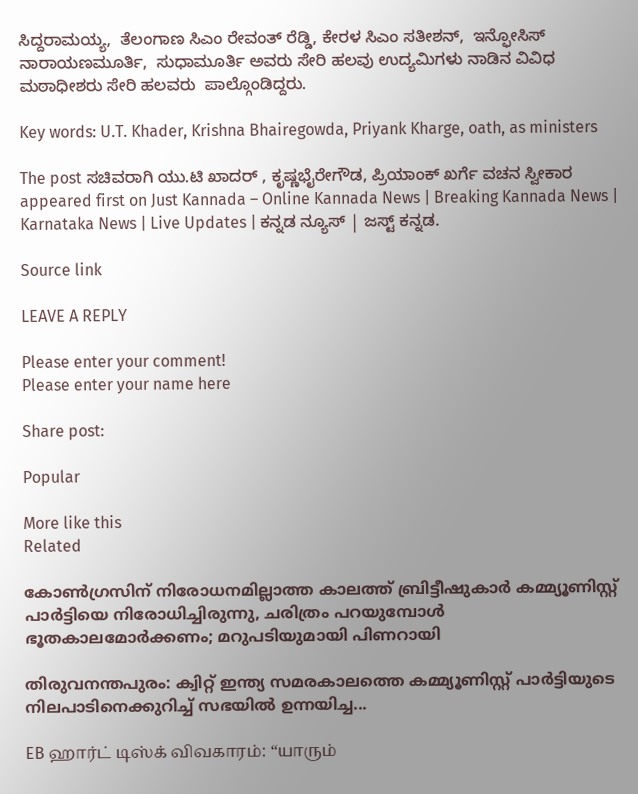ಸಿದ್ದರಾಮಯ್ಯ,  ತೆಲಂಗಾಣ ಸಿಎಂ ರೇವಂತ್ ರೆಡ್ಡಿ, ಕೇರಳ ಸಿಎಂ ಸತೀಶನ್,  ಇನ್ಫೋಸಿಸ್ ನಾರಾಯಣಮೂರ್ತಿ,  ಸುಧಾಮೂರ್ತಿ ಅವರು ಸೇರಿ ಹಲವು ಉದ್ಯಮಿಗಳು ನಾಡಿನ ವಿವಿಧ ಮಠಾಧೀಶರು ಸೇರಿ ಹಲವರು  ಪಾಲ್ಗೊಂಡಿದ್ದರು.

Key words: U.T. Khader, Krishna Bhairegowda, Priyank Kharge, oath, as ministers

The post ಸಚಿವರಾಗಿ ಯು.ಟಿ ಖಾದರ್ , ಕೃಷ್ಣಭೈರೇಗೌಡ, ಪ್ರಿಯಾಂಕ್ ಖರ್ಗೆ ವಚನ ಸ್ವೀಕಾರ appeared first on Just Kannada – Online Kannada News | Breaking Kannada News | Karnataka News | Live Updates | ಕನ್ನಡ ನ್ಯೂಸ್ | ಜಸ್ಟ್ ಕನ್ನಡ.

Source link

LEAVE A REPLY

Please enter your comment!
Please enter your name here

Share post:

Popular

More like this
Related

കോൺഗ്രസിന് നിരോധനമില്ലാത്ത കാലത്ത് ബ്രിട്ടീഷുകാർ കമ്മ്യൂണിസ്റ്റ് പാർട്ടിയെ നിരോധിച്ചിരുന്നു, ചരിത്രം പറയുമ്പോൾ ഭൂതകാലമോർക്കണം; മറുപടിയുമായി പിണറായി

തിരുവനന്തപുരം: ക്വിറ്റ് ഇന്ത്യ സമരകാലത്തെ കമ്മ്യൂണിസ്റ്റ് പാർട്ടിയുടെ നിലപാടിനെക്കുറിച്ച് സഭയിൽ ഉന്നയിച്ച...

EB ஹார்ட் டிஸ்க் விவகாரம்: “யாரும்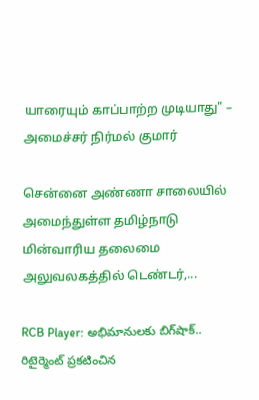யாரையும் காப்பாற்ற முடியாது" – அமைச்சர் நிர்மல் குமார்

சென்னை அண்ணா சாலையில் அமைந்துள்ள தமிழ்நாடு மின்வாரிய தலைமை அலுவலகத்தில் டெண்டர்,...

RCB Player: అభిమానులకు బిగ్‌షాక్.. రిటైర్మెంట్ ప్రకటించిన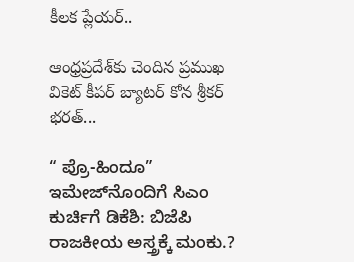కీలక ప్లేయర్..

ఆంధ్రప్రదేశ్‌కు చెందిన ప్రముఖ వికెట్ కీపర్ బ్యాటర్ కోన శ్రీకర్ భరత్...

“ ಪ್ರೊ-ಹಿಂದೂ”  ಇಮೇಜ್‌ನೊಂದಿಗೆ ಸಿಎಂ ಕುರ್ಚಿಗೆ ಡಿಕೆಶಿ: ಬಿಜೆಪಿ ರಾಜಕೀಯ ಅಸ್ತ್ರಕ್ಕೆ ಮಂಕು.?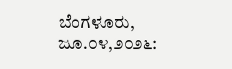ಬೆಂಗಳೂರು, ಜೂ.೦೪,೨೦೨೬: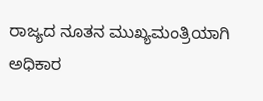ರಾಜ್ಯದ ನೂತನ ಮುಖ್ಯಮಂತ್ರಿಯಾಗಿ ಅಧಿಕಾರ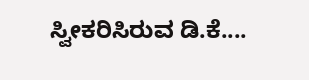ಸ್ವೀಕರಿಸಿರುವ ಡಿ.ಕೆ....